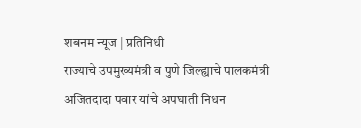शबनम न्यूज | प्रतिनिधी
राज्याचे उपमुख्यमंत्री व पुणे जिल्ह्याचे पालकमंत्री अजितदादा पवार यांचे अपघाती निधन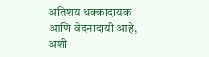अतिशय धक्कादायक आणि वेदनादायी आहे, अशी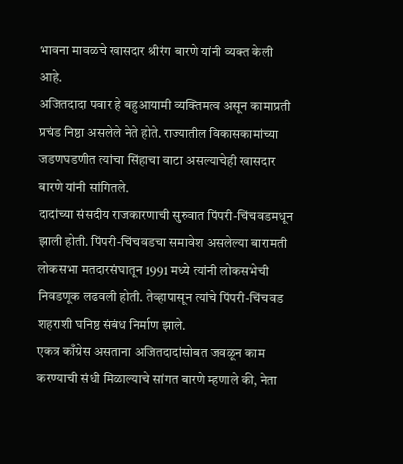भावना मावळचे खासदार श्रीरंग बारणे यांनी व्यक्त केली आहे.
अजितदादा पवार हे बहुआयामी व्यक्तिमत्व असून कामाप्रती प्रचंड निष्ठा असलेले नेते होते. राज्यातील विकासकामांच्या जडणघडणीत त्यांचा सिंहाचा वाटा असल्याचेही खासदार बारणे यांनी सांगितले.
दादांच्या संसदीय राजकारणाची सुरुवात पिंपरी-चिंचवडमधून झाली होती. पिंपरी-चिंचवडचा समावेश असलेल्या बारामती लोकसभा मतदारसंघातून 1991 मध्ये त्यांनी लोकसभेची निवडणूक लढवली होती. तेव्हापासून त्यांचे पिंपरी-चिंचवड शहराशी घनिष्ठ संबंध निर्माण झाले.
एकत्र काँग्रेस असताना अजितदादांसोबत जवळून काम करण्याची संधी मिळाल्याचे सांगत बारणे म्हणाले की, नेता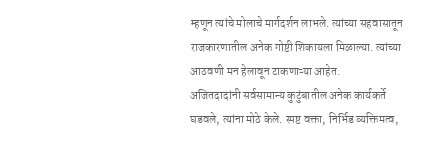म्हणून त्यांचे मोलाचे मार्गदर्शन लाभले. त्यांच्या सहवासातून राजकारणातील अनेक गोष्टी शिकायला मिळाल्या. त्यांच्या आठवणी मन हेलावून टाकणाऱ्या आहेत.
अजितदादांनी सर्वसामान्य कुटुंबातील अनेक कार्यकर्ते घडवले, त्यांना मोठे केले. स्पष्ट वक्ता, निर्भिड व्यक्तिमत्व,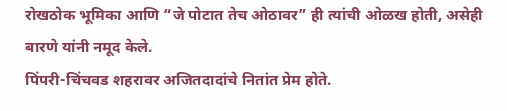रोखठोक भूमिका आणि “जे पोटात तेच ओठावर” ही त्यांची ओळख होती, असेही बारणे यांनी नमूद केले.
पिंपरी-चिंचवड शहरावर अजितदादांचे नितांत प्रेम होते.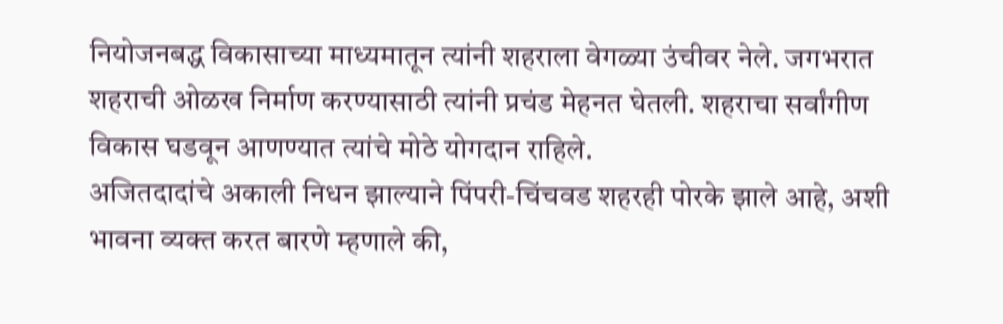नियोजनबद्ध विकासाच्या माध्यमातून त्यांनी शहराला वेगळ्या उंचीवर नेले. जगभरात शहराची ओळख निर्माण करण्यासाठी त्यांनी प्रचंड मेहनत घेतली. शहराचा सर्वांगीण विकास घडवून आणण्यात त्यांचे मोठे योगदान राहिले.
अजितदादांचे अकाली निधन झाल्याने पिंपरी-चिंचवड शहरही पोरके झाले आहे, अशी भावना व्यक्त करत बारणे म्हणाले की,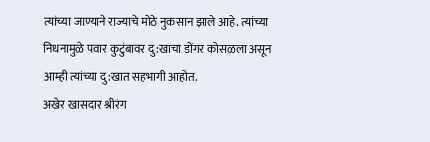त्यांच्या जाण्याने राज्याचे मोठे नुकसान झाले आहे. त्यांच्या निधनामुळे पवार कुटुंबावर दु:खाचा डोंगर कोसळला असून आम्ही त्यांच्या दु:खात सहभागी आहोत.
अखेर खासदार श्रीरंग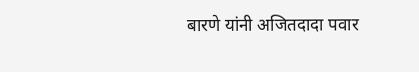बारणे यांनी अजितदादा पवार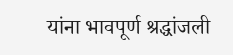यांना भावपूर्ण श्रद्धांजली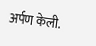अर्पण केली.